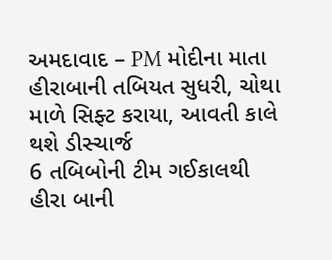અમદાવાદ – PM મોદીના માતા હીરાબાની તબિયત સુધરી, ચોથા માળે સિફ્ટ કરાયા, આવતી કાલે થશે ડીસ્ચાર્જ
6 તબિબોની ટીમ ગઈકાલથી હીરા બાની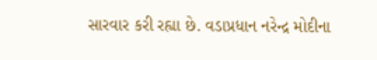સારવાર કરી રહ્યા છે. વડાપ્રધાન નરેન્દ્ર મોદીના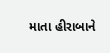માતા હીરાબાને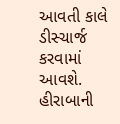આવતી કાલે ડીસ્ચાર્જ કરવામાં આવશે. હીરાબાની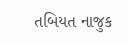તબિયત નાજુક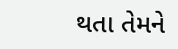થતા તેમને